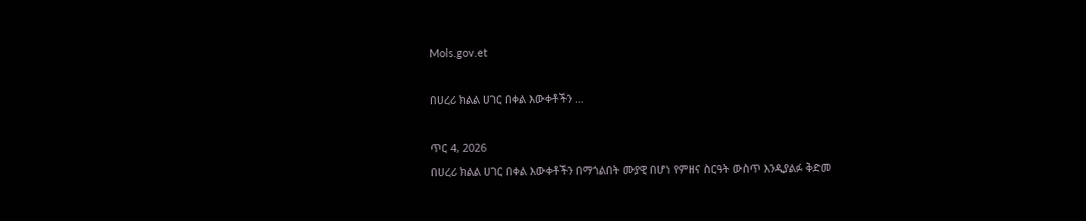Mols.gov.et

በሀረሪ ክልል ሀገር በቀል እውቀቶችን …

ጥር 4, 2026
በሀረሪ ክልል ሀገር በቀል እውቀቶችን በማጎልበት ሙያዊ በሆነ የምዘና ስርዓት ውስጥ እንዲያልፉ ቅድመ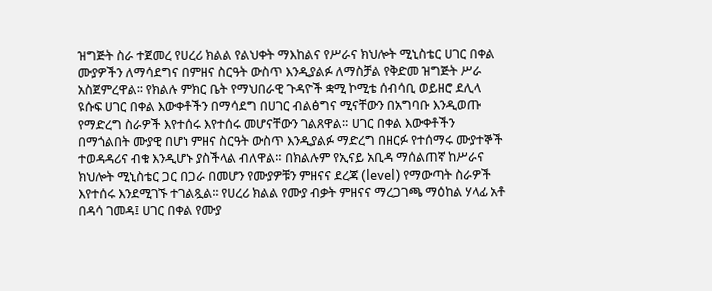ዝግጅት ስራ ተጀመረ የሀረሪ ክልል የልህቀት ማእከልና የሥራና ክህሎት ሚኒስቴር ሀገር በቀል ሙያዎችን ለማሳደግና በምዘና ስርዓት ውስጥ እንዲያልፉ ለማስቻል የቅድመ ዝግጅት ሥራ አስጀምረዋል፡፡ የክልሉ ምክር ቤት የማህበራዊ ጉዳዮች ቋሚ ኮሚቴ ሰብሳቢ ወይዘሮ ደሊላ ዩሱፍ ሀገር በቀል እውቀቶችን በማሳደግ በሀገር ብልፅግና ሚናቸውን በአግባቡ እንዲወጡ የማድረግ ስራዎች እየተሰሩ እየተሰሩ መሆናቸውን ገልጸዋል። ሀገር በቀል እውቀቶችን በማጎልበት ሙያዊ በሆነ ምዘና ስርዓት ውስጥ እንዲያልፉ ማድረግ በዘርፉ የተሰማሩ ሙያተኞች ተወዳዳሪና ብቁ እንዲሆኑ ያስችላል ብለዋል። በክልሉም የኢናይ አቢዳ ማሰልጠኛ ከሥራና ክህሎት ሚኒስቴር ጋር በጋራ በመሆን የሙያዎቹን ምዘናና ደረጃ (level) የማውጣት ስራዎች እየተሰሩ እንደሚገኙ ተገልጿል፡፡ የሀረሪ ክልል የሙያ ብቃት ምዘናና ማረጋገጫ ማዕከል ሃላፊ አቶ በዳሳ ገመዳ፤ ሀገር በቀል የሙያ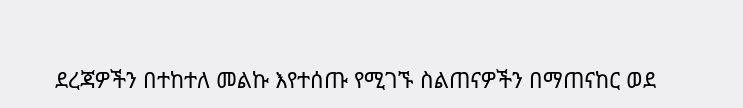ደረጃዎችን በተከተለ መልኩ እየተሰጡ የሚገኙ ስልጠናዎችን በማጠናከር ወደ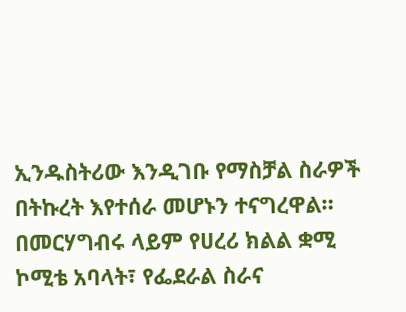ኢንዱስትሪው እንዲገቡ የማስቻል ስራዎች በትኩረት እየተሰራ መሆኑን ተናግረዋል። በመርሃግብሩ ላይም የሀረሪ ክልል ቋሚ ኮሚቴ አባላት፣ የፌደራል ስራና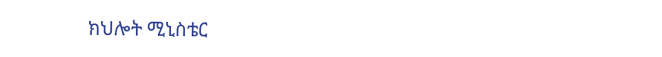ክህሎት ሚኒስቴር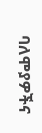ባለሞያዎችና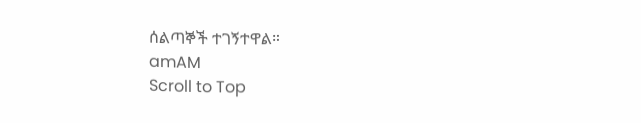ሰልጣኞች ተገኝተዋል።
amAM
Scroll to Top